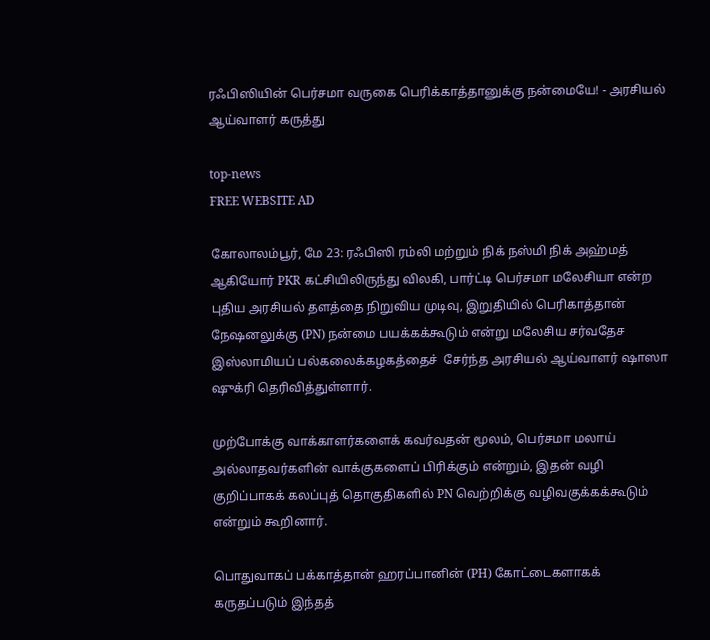ரஃபிஸியின் பெர்சமா வருகை பெரிக்காத்தானுக்கு நன்மையே! - அரசியல் ஆய்வாளர் கருத்து

top-news
FREE WEBSITE AD

கோலாலம்பூர், மே 23: ரஃபிஸி ரம்லி மற்றும் நிக் நஸ்மி நிக் அஹ்மத் ஆகியோர் PKR கட்சியிலிருந்து விலகி, பார்ட்டி பெர்சமா மலேசியா என்ற புதிய அரசியல் தளத்தை நிறுவிய முடிவு, இறுதியில் பெரிகாத்தான் நேஷனலுக்கு (PN) நன்மை பயக்கக்கூடும் என்று மலேசிய சர்வதேச இஸ்லாமியப் பல்கலைக்கழகத்தைச்  சேர்ந்த அரசியல் ஆய்வாளர் ஷாஸா ஷுக்ரி தெரிவித்துள்ளார்.

முற்போக்கு வாக்காளர்களைக் கவர்வதன் மூலம், பெர்சமா மலாய் அல்லாதவர்களின் வாக்குகளைப் பிரிக்கும் என்றும், இதன் வழி குறிப்பாகக் கலப்புத் தொகுதிகளில் PN வெற்றிக்கு வழிவகுக்கக்கூடும் என்றும் கூறினார்.

பொதுவாகப் பக்காத்தான் ஹரப்பானின் (PH) கோட்டைகளாகக் கருதப்படும் இந்தத்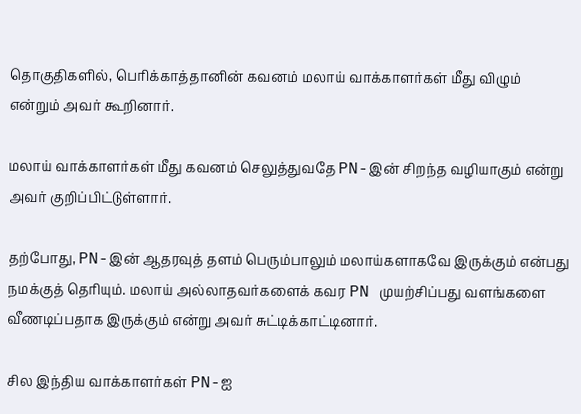தொகுதிகளில், பெரிக்காத்தானின் கவனம் மலாய் வாக்காளர்கள் மீது விழும் என்றும் அவர் கூறினார்.

மலாய் வாக்காளர்கள் மீது கவனம் செலுத்துவதே PN-இன் சிறந்த வழியாகும் என்று அவர் குறிப்பிட்டுள்ளார்.

தற்போது, PN-இன் ஆதரவுத் தளம் பெரும்பாலும் மலாய்களாகவே இருக்கும் என்பது நமக்குத் தெரியும். மலாய் அல்லாதவர்களைக் கவர PN முயற்சிப்பது வளங்களை வீணடிப்பதாக இருக்கும் என்று அவர் சுட்டிக்காட்டினார்.

சில இந்திய வாக்காளர்கள் PN-ஐ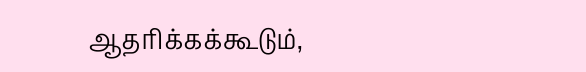ஆதரிக்கக்கூடும்,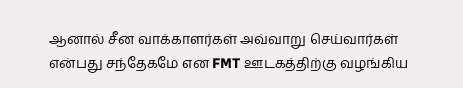ஆனால் சீன வாக்காளர்கள் அவ்வாறு செய்வார்கள் என்பது சந்தேகமே என FMT ஊடகத்திற்கு வழங்கிய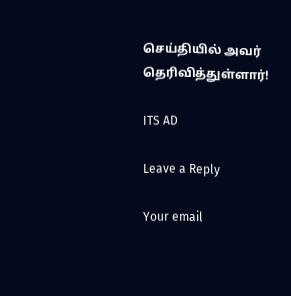செய்தியில் அவர் தெரிவித்துள்ளார்!

ITS AD

Leave a Reply

Your email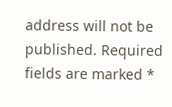address will not be published. Required fields are marked *